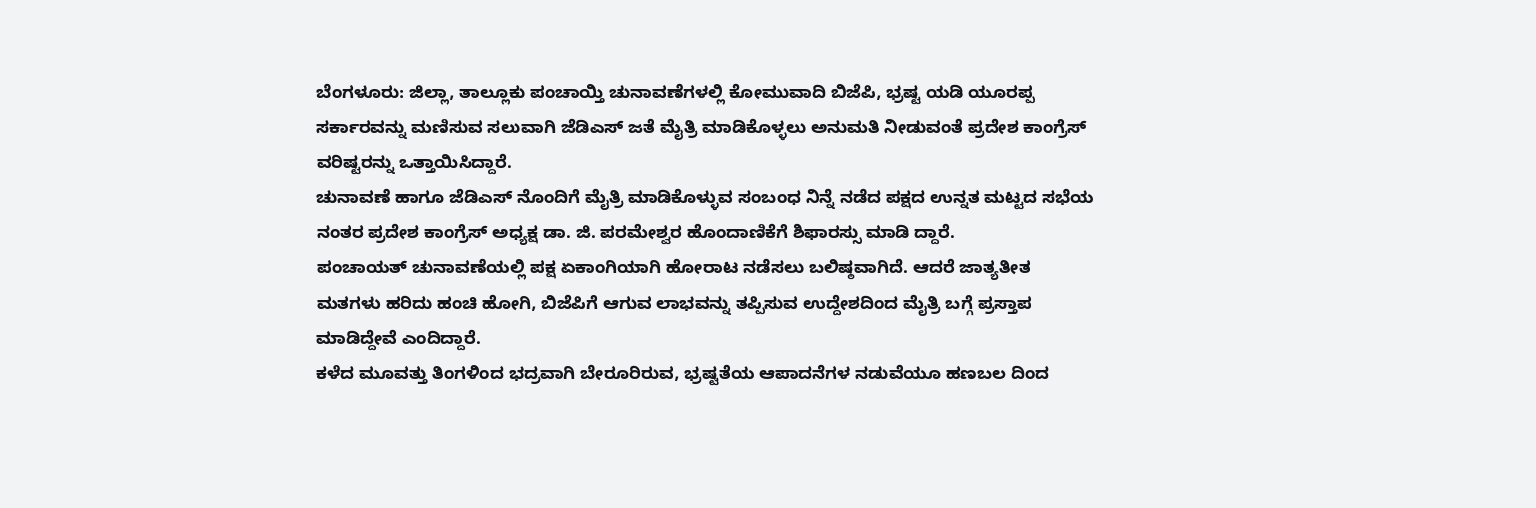ಬೆಂಗಳೂರು: ಜಿಲ್ಲಾ, ತಾಲ್ಲೂಕು ಪಂಚಾಯ್ತಿ ಚುನಾವಣೆಗಳಲ್ಲಿ ಕೋಮುವಾದಿ ಬಿಜೆಪಿ, ಭ್ರಷ್ಟ ಯಡಿ ಯೂರಪ್ಪ ಸರ್ಕಾರವನ್ನು ಮಣಿಸುವ ಸಲುವಾಗಿ ಜೆಡಿಎಸ್ ಜತೆ ಮೈತ್ರಿ ಮಾಡಿಕೊಳ್ಳಲು ಅನುಮತಿ ನೀಡುವಂತೆ ಪ್ರದೇಶ ಕಾಂಗ್ರೆಸ್ ವರಿಷ್ಟರನ್ನು ಒತ್ತಾಯಿಸಿದ್ದಾರೆ.
ಚುನಾವಣೆ ಹಾಗೂ ಜೆಡಿಎಸ್ ನೊಂದಿಗೆ ಮೈತ್ರಿ ಮಾಡಿಕೊಳ್ಳುವ ಸಂಬಂಧ ನಿನ್ನೆ ನಡೆದ ಪಕ್ಷದ ಉನ್ನತ ಮಟ್ಟದ ಸಭೆಯ ನಂತರ ಪ್ರದೇಶ ಕಾಂಗ್ರೆಸ್ ಅಧ್ಯಕ್ಷ ಡಾ. ಜಿ. ಪರಮೇಶ್ವರ ಹೊಂದಾಣಿಕೆಗೆ ಶಿಫಾರಸ್ಸು ಮಾಡಿ ದ್ದಾರೆ.
ಪಂಚಾಯತ್ ಚುನಾವಣೆಯಲ್ಲಿ ಪಕ್ಷ ಏಕಾಂಗಿಯಾಗಿ ಹೋರಾಟ ನಡೆಸಲು ಬಲಿಷ್ಠವಾಗಿದೆ. ಆದರೆ ಜಾತ್ಯತೀತ ಮತಗಳು ಹರಿದು ಹಂಚಿ ಹೋಗಿ, ಬಿಜೆಪಿಗೆ ಆಗುವ ಲಾಭವನ್ನು ತಪ್ಪಿಸುವ ಉದ್ದೇಶದಿಂದ ಮೈತ್ರಿ ಬಗ್ಗೆ ಪ್ರಸ್ತಾಪ ಮಾಡಿದ್ದೇವೆ ಎಂದಿದ್ದಾರೆ.
ಕಳೆದ ಮೂವತ್ತು ತಿಂಗಳಿಂದ ಭದ್ರವಾಗಿ ಬೇರೂರಿರುವ, ಭ್ರಷ್ಟತೆಯ ಆಪಾದನೆಗಳ ನಡುವೆಯೂ ಹಣಬಲ ದಿಂದ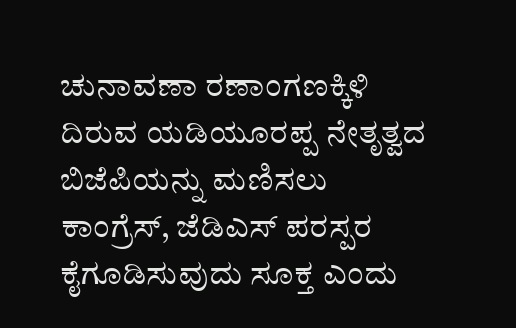ಚುನಾವಣಾ ರಣಾಂಗಣಕ್ಕಿಳಿ ದಿರುವ ಯಡಿಯೂರಪ್ಪ ನೇತೃತ್ವದ ಬಿಜೆಪಿಯನ್ನು ಮಣಿಸಲು ಕಾಂಗ್ರೆಸ್, ಜೆಡಿಎಸ್ ಪರಸ್ಪರ ಕೈಗೂಡಿಸುವುದು ಸೂಕ್ತ ಎಂದು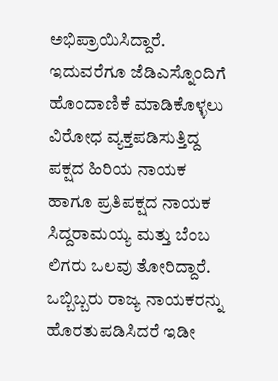ಅಭಿಪ್ರಾಯಿಸಿದ್ದಾರೆ.
ಇದುವರೆಗೂ ಜೆಡಿಎಸ್ನೊಂದಿಗೆ ಹೊಂದಾಣಿಕೆ ಮಾಡಿಕೊಳ್ಳಲು ವಿರೋಧ ವ್ಯಕ್ತಪಡಿಸುತ್ತಿದ್ದ ಪಕ್ಷದ ಹಿರಿಯ ನಾಯಕ ಹಾಗೂ ಪ್ರತಿಪಕ್ಷದ ನಾಯಕ ಸಿದ್ದರಾಮಯ್ಯ ಮತ್ತು ಬೆಂಬ ಲಿಗರು ಒಲವು ತೋರಿದ್ದಾರೆ.
ಒಬ್ಬಿಬ್ಬರು ರಾಜ್ಯ ನಾಯಕರನ್ನು ಹೊರತುಪಡಿಸಿದರೆ ಇಡೀ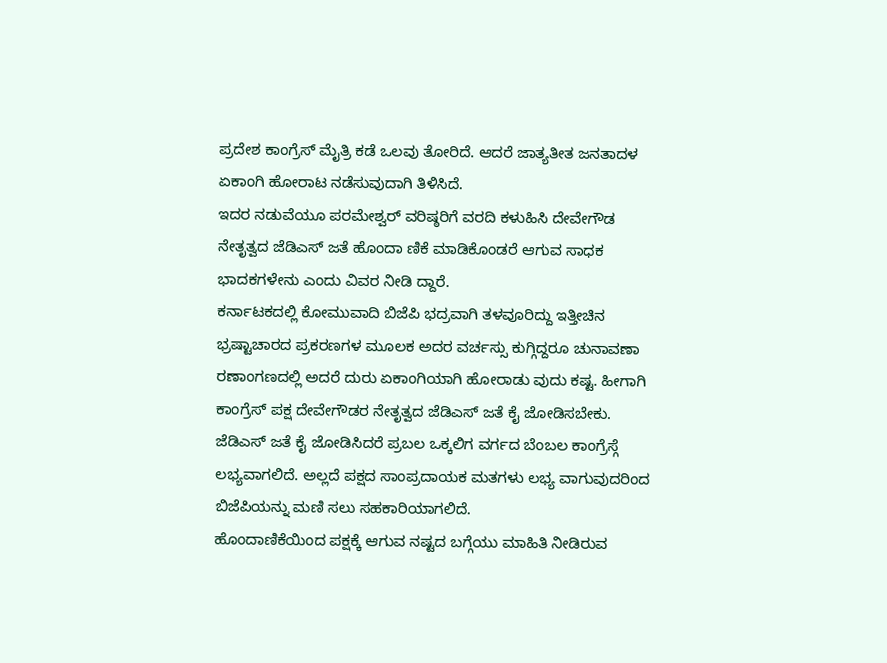ಪ್ರದೇಶ ಕಾಂಗ್ರೆಸ್ ಮೈತ್ರಿ ಕಡೆ ಒಲವು ತೋರಿದೆ. ಆದರೆ ಜಾತ್ಯತೀತ ಜನತಾದಳ ಏಕಾಂಗಿ ಹೋರಾಟ ನಡೆಸುವುದಾಗಿ ತಿಳಿಸಿದೆ.
ಇದರ ನಡುವೆಯೂ ಪರಮೇಶ್ವರ್ ವರಿಷ್ಠರಿಗೆ ವರದಿ ಕಳುಹಿಸಿ ದೇವೇಗೌಡ ನೇತೃತ್ವದ ಜೆಡಿಎಸ್ ಜತೆ ಹೊಂದಾ ಣಿಕೆ ಮಾಡಿಕೊಂಡರೆ ಆಗುವ ಸಾಧಕ ಭಾದಕಗಳೇನು ಎಂದು ವಿವರ ನೀಡಿ ದ್ದಾರೆ.
ಕರ್ನಾಟಕದಲ್ಲಿ ಕೋಮುವಾದಿ ಬಿಜೆಪಿ ಭದ್ರವಾಗಿ ತಳವೂರಿದ್ದು ಇತ್ತೀಚಿನ ಭ್ರಷ್ಟಾಚಾರದ ಪ್ರಕರಣಗಳ ಮೂಲಕ ಅದರ ವರ್ಚಸ್ಸು ಕುಗ್ಗಿದ್ದರೂ ಚುನಾವಣಾ ರಣಾಂಗಣದಲ್ಲಿ ಅದರೆ ದುರು ಏಕಾಂಗಿಯಾಗಿ ಹೋರಾಡು ವುದು ಕಷ್ಟ. ಹೀಗಾಗಿ ಕಾಂಗ್ರೆಸ್ ಪಕ್ಷ ದೇವೇಗೌಡರ ನೇತೃತ್ವದ ಜೆಡಿಎಸ್ ಜತೆ ಕೈ ಜೋಡಿಸಬೇಕು.
ಜೆಡಿಎಸ್ ಜತೆ ಕೈ ಜೋಡಿಸಿದರೆ ಪ್ರಬಲ ಒಕ್ಕಲಿಗ ವರ್ಗದ ಬೆಂಬಲ ಕಾಂಗ್ರೆಸ್ಗೆ ಲಭ್ಯವಾಗಲಿದೆ. ಅಲ್ಲದೆ ಪಕ್ಷದ ಸಾಂಪ್ರದಾಯಕ ಮತಗಳು ಲಭ್ಯ ವಾಗುವುದರಿಂದ ಬಿಜೆಪಿಯನ್ನು ಮಣಿ ಸಲು ಸಹಕಾರಿಯಾಗಲಿದೆ.
ಹೊಂದಾಣಿಕೆಯಿಂದ ಪಕ್ಷಕ್ಕೆ ಆಗುವ ನಷ್ಟದ ಬಗ್ಗೆಯು ಮಾಹಿತಿ ನೀಡಿರುವ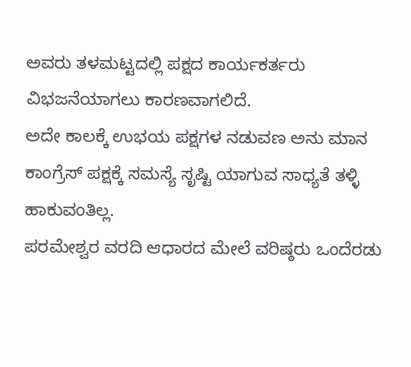ಅವರು ತಳಮಟ್ಟದಲ್ಲಿ ಪಕ್ಷದ ಕಾರ್ಯಕರ್ತರು ವಿಭಜನೆಯಾಗಲು ಕಾರಣವಾಗಲಿದೆ.
ಅದೇ ಕಾಲಕ್ಕೆ ಉಭಯ ಪಕ್ಷಗಳ ನಡುವಣ ಅನು ಮಾನ ಕಾಂಗ್ರೆಸ್ ಪಕ್ಷಕ್ಕೆ ಸಮಸ್ಯೆ ಸೃಷ್ಟಿ ಯಾಗುವ ಸಾಧ್ಯತೆ ತಳ್ಳಿ ಹಾಕುವಂತಿಲ್ಲ.
ಪರಮೇಶ್ವರ ವರದಿ ಆಧಾರದ ಮೇಲೆ ವರಿಷ್ಠರು ಒಂದೆರಡು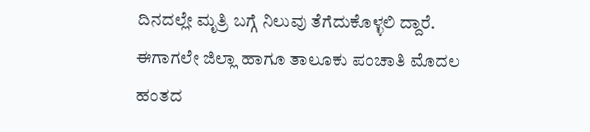ದಿನದಲ್ಲೇ ಮೃತ್ರಿ ಬಗ್ಗೆ ನಿಲುವು ತೆಗೆದುಕೊಳ್ಳಲಿ ದ್ದಾರೆ. ಈಗಾಗಲೇ ಜಿಲ್ಲಾ ಹಾಗೂ ತಾಲೂಕು ಪಂಚಾತಿ ಮೊದಲ ಹಂತದ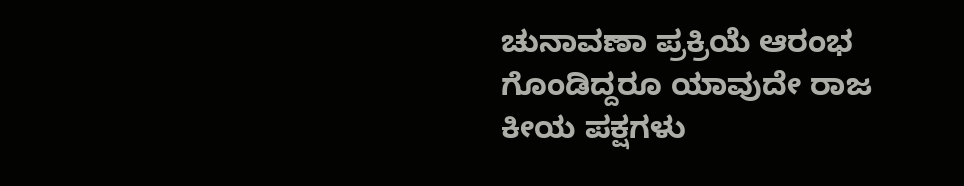ಚುನಾವಣಾ ಪ್ರಕ್ರಿಯೆ ಆರಂಭ ಗೊಂಡಿದ್ದರೂ ಯಾವುದೇ ರಾಜ ಕೀಯ ಪಕ್ಷಗಳು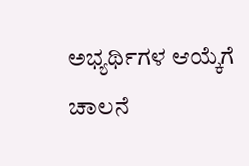ಅಭ್ಯರ್ಥಿಗಳ ಆಯ್ಕೆಗೆ ಚಾಲನೆ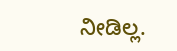ನೀಡಿಲ್ಲ.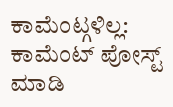ಕಾಮೆಂಟ್ಗಳಿಲ್ಲ:
ಕಾಮೆಂಟ್ ಪೋಸ್ಟ್ ಮಾಡಿ